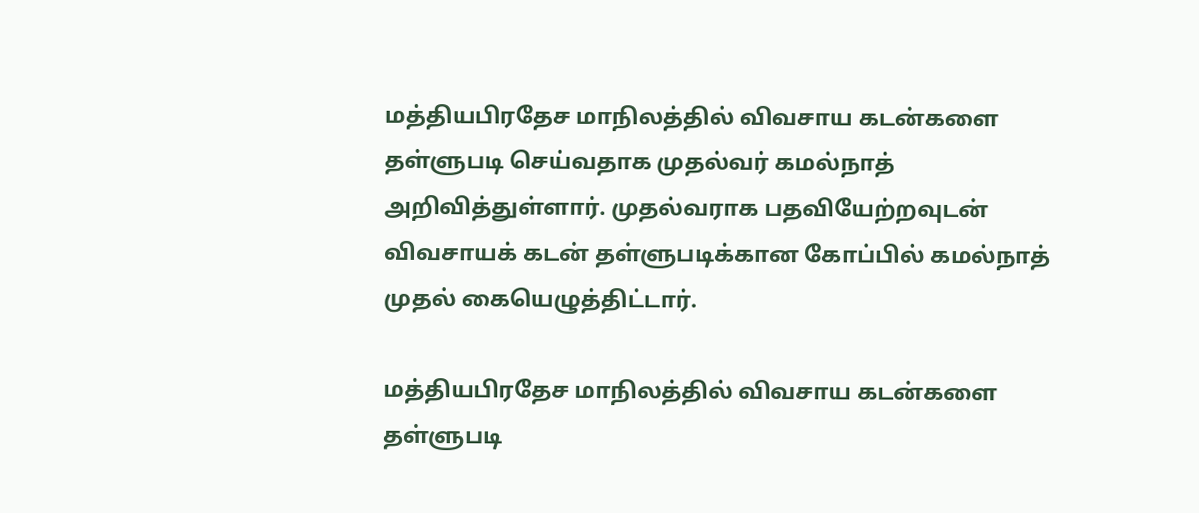மத்தியபிரதேச மாநிலத்தில் விவசாய கடன்களை தள்ளுபடி செய்வதாக முதல்வர் கமல்நாத் அறிவித்துள்ளார். முதல்வராக பதவியேற்றவுடன் விவசாயக் கடன் தள்ளுபடிக்கான கோப்பில் கமல்நாத் முதல் கையெழுத்திட்டார்.

மத்தியபிரதேச மாநிலத்தில் விவசாய கடன்களை தள்ளுபடி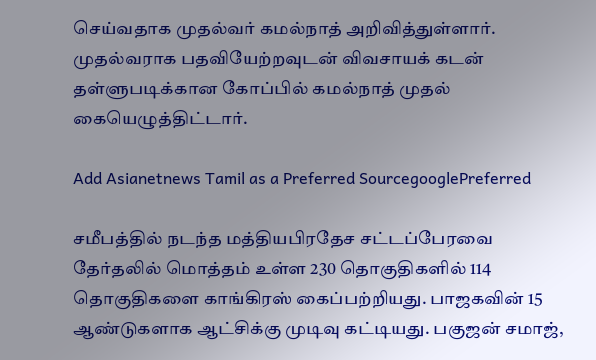செய்வதாக முதல்வர் கமல்நாத் அறிவித்துள்ளார். முதல்வராக பதவியேற்றவுடன் விவசாயக் கடன் தள்ளுபடிக்கான கோப்பில் கமல்நாத் முதல் கையெழுத்திட்டார்.

Add Asianetnews Tamil as a Preferred SourcegooglePreferred

சமீபத்தில் நடந்த மத்தியபிரதேச சட்டப்பேரவை தேர்தலில் மொத்தம் உள்ள 230 தொகுதிகளில் 114 தொகுதிகளை காங்கிரஸ் கைப்பற்றியது. பாஜகவின் 15 ஆண்டுகளாக ஆட்சிக்கு முடிவு கட்டியது. பகுஜன் சமாஜ்,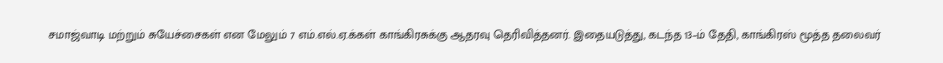சமாஜ்வாடி மற்றும் சுயேச்சைகள் என மேலும் 7 எம்.எல்.ஏ.க்கள் காங்கிரசுக்கு ஆதரவு தெரிவித்தனர். இதையடுத்து, கடந்த 13–ம் தேதி, காங்கிரஸ் மூத்த தலைவர்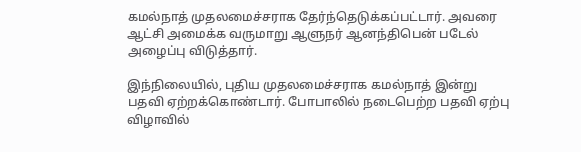கமல்நாத் முதலமைச்சராக தேர்ந்தெடுக்கப்பட்டார். அவரை ஆட்சி அமைக்க வருமாறு ஆளுநர் ஆனந்திபென் படேல் அழைப்பு விடுத்தார்.

இந்நிலையில், புதிய முதலமைச்சராக கமல்நாத் இன்று பதவி ஏற்றக்கொண்டார். போபாலில் நடைபெற்ற பதவி ஏற்பு விழாவில்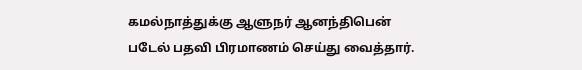கமல்நாத்துக்கு ஆளுநர் ஆனந்திபென் படேல் பதவி பிரமாணம் செய்து வைத்தார்.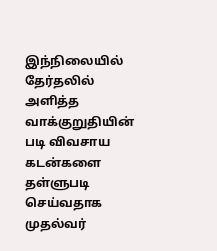இந்நிலையில் தேர்தலில் அளித்த வாக்குறுதியின் படி விவசாய கடன்களை தள்ளுபடி செய்வதாக முதல்வர்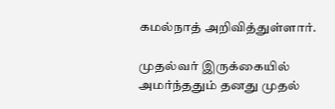கமல்நாத் அறிவித்துள்ளார்.

முதல்வர் இருக்கையில் அமர்ந்ததும் தனது முதல்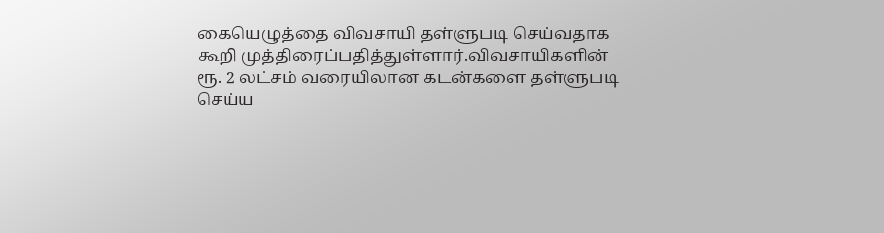கையெழுத்தை விவசாயி தள்ளுபடி செய்வதாக கூறி முத்திரைப்பதித்துள்ளார்.விவசாயிகளின் ரூ. 2 லட்சம் வரையிலான கடன்களை தள்ளுபடி செய்ய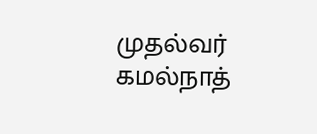முதல்வர் கமல்நாத்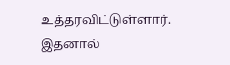உத்தரவிட்டுள்ளார். இதனால்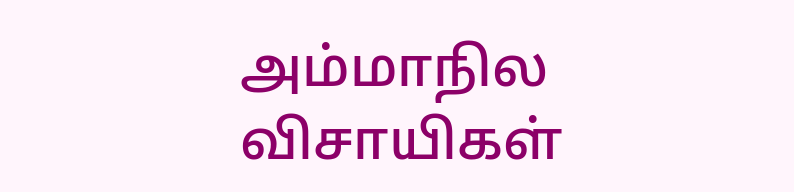அம்மாநில விசாயிகள்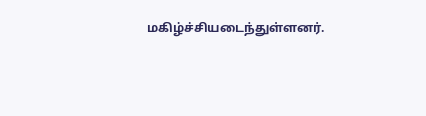மகிழ்ச்சியடைந்துள்ளனர்.